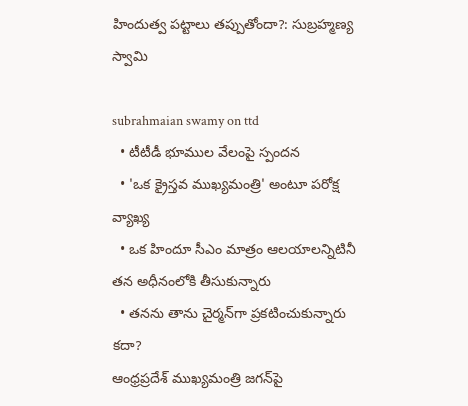హిందుత్వ పట్టాలు తప్పుతోందా?: సుబ్రహ్మణ్య స్వామి

subrahmaian swamy on ttd
  • టీటీడీ భూముల వేలంపై స్పందన
  • 'ఒక క్రైస్తవ ముఖ్యమంత్రి' అంటూ పరోక్ష వ్యాఖ్య
  • ఒక హిందూ సీఎం మాత్రం ఆలయాలన్నిటినీ తన అధీనంలోకి తీసుకున్నారు
  • తనను తాను చైర్మన్‌గా ప్రకటించుకున్నారు కదా?
ఆంధ్రప్రదేశ్ ముఖ్యమంత్రి జగన్‌పై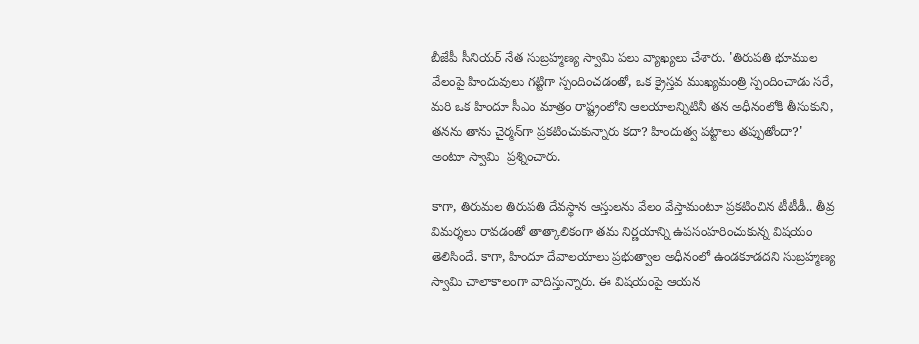బీజేపీ సీనియర్ నేత సుబ్రహ్మణ్య స్వామి పలు వ్యాఖ్యలు చేశారు. 'తిరుపతి భూముల వేలంపై హిందువులు గట్టిగా స్పందించడంతో, ఒక క్రైస్తవ ముఖ్యమంత్రి స్పందించాడు సరే, మరి ఒక హిందూ సీఎం మాత్రం రాష్ట్రంలోని ఆలయాలన్నిటినీ తన అధీనంలోకి తీసుకుని, తనను తాను చైర్మన్‌గా ప్రకటించుకున్నారు కదా? హిందుత్వ పట్టాలు తప్పుతోందా?' అంటూ స్వామి  ప్రశ్నించారు.

కాగా, తిరుమల తిరుపతి దేవస్థాన ఆస్తులను వేలం వేస్తామంటూ ప్రకటించిన టీటీడీ.. తీవ్ర విమర్శలు రావడంతో తాత్కాలికంగా తమ నిర్ణయాన్ని ఉపసంహరించుకున్న విషయం తెలిసిందే. కాగా, హిందూ దేవాలయాలు ప్రభుత్వాల అధీనంలో ఉండకూడదని సుబ్రహ్మణ్య స్వామి చాలాకాలంగా వాదిస్తున్నారు. ఈ విషయంపై ఆయన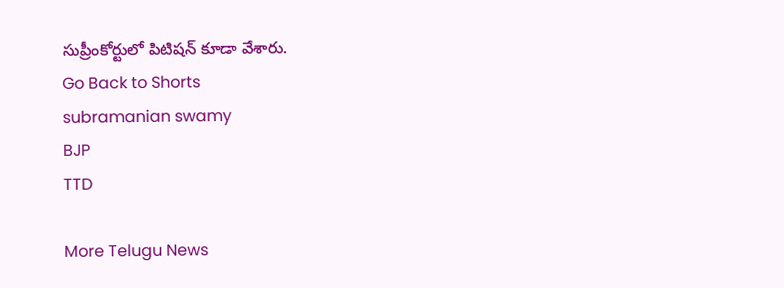సుప్రీంకోర్టులో పిటిషన్‌ కూడా వేశారు.
Go Back to Shorts
subramanian swamy
BJP
TTD

More Telugu News